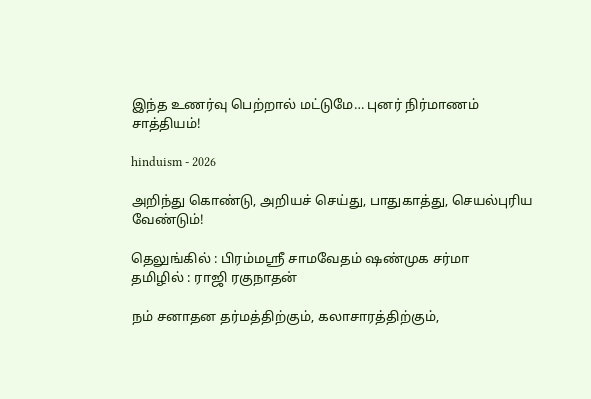இந்த உணர்வு பெற்றால் மட்டுமே… புனர் நிர்மாணம் சாத்தியம்!

hinduism - 2026

அறிந்து கொண்டு, அறியச் செய்து, பாதுகாத்து, செயல்புரிய வேண்டும்!

தெலுங்கில் : பிரம்மஸ்ரீ சாமவேதம் ஷண்முக சர்மா
தமிழில் : ராஜி ரகுநாதன்

நம் சனாதன தர்மத்திற்கும், கலாசாரத்திற்கும்,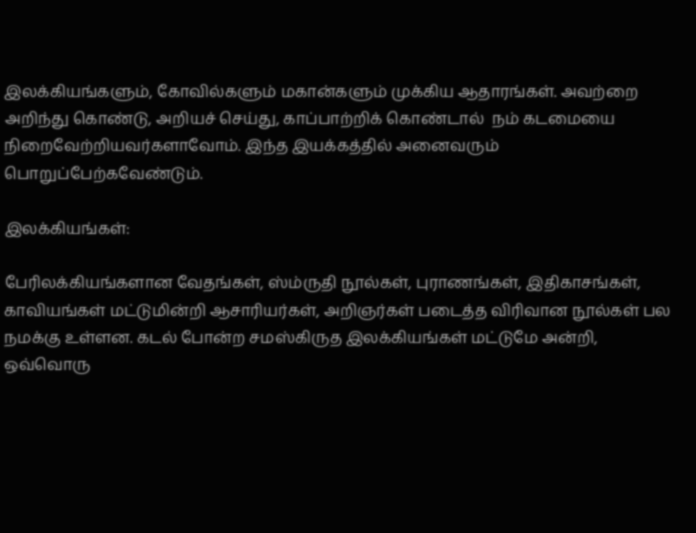இலக்கியங்களும், கோவில்களும் மகான்களும் முக்கிய ஆதாரங்கள். அவற்றை அறிந்து கொண்டு, அறியச் செய்து, காப்பாற்றிக் கொண்டால்  நம் கடமையை நிறைவேற்றியவர்களாவோம். இந்த இயக்கத்தில் அனைவரும் பொறுப்பேற்கவேண்டும்.

இலக்கியங்கள்:

பேரிலக்கியங்களான வேதங்கள், ஸ்ம்ருதி நூல்கள், புராணங்கள், இதிகாசங்கள், காவியங்கள் மட்டுமின்றி ஆசாரியர்கள், அறிஞர்கள் படைத்த விரிவான நூல்கள் பல நமக்கு உள்ளன. கடல் போன்ற சமஸ்கிருத இலக்கியங்கள் மட்டுமே அன்றி, ஒவ்வொரு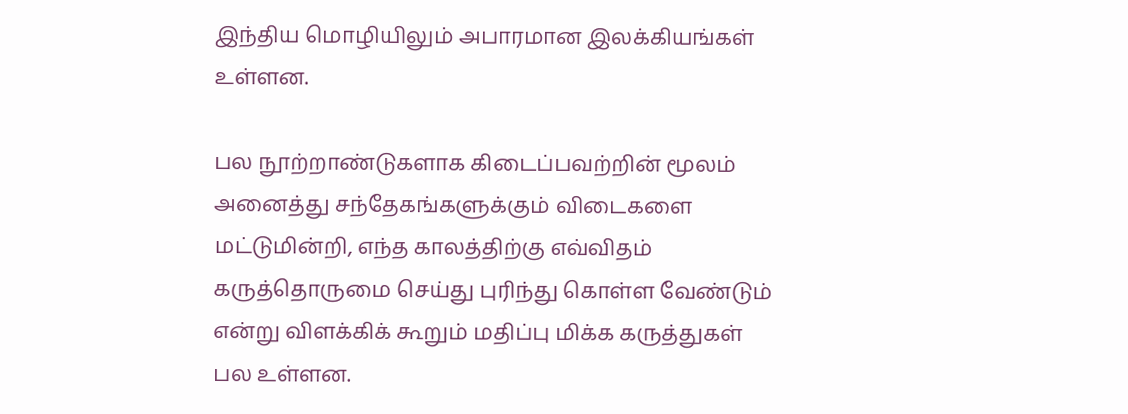இந்திய மொழியிலும் அபாரமான இலக்கியங்கள் உள்ளன.

பல நூற்றாண்டுகளாக கிடைப்பவற்றின் மூலம் அனைத்து சந்தேகங்களுக்கும் விடைகளை மட்டுமின்றி, எந்த காலத்திற்கு எவ்விதம் கருத்தொருமை செய்து புரிந்து கொள்ள வேண்டும் என்று விளக்கிக் கூறும் மதிப்பு மிக்க கருத்துகள் பல உள்ளன.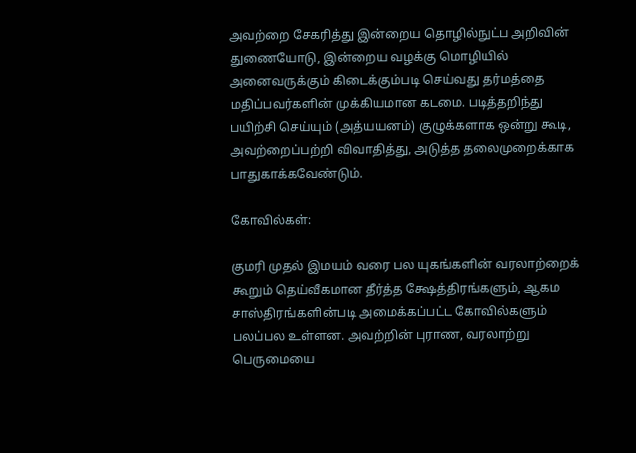அவற்றை சேகரித்து இன்றைய தொழில்நுட்ப அறிவின் துணையோடு, இன்றைய வழக்கு மொழியில் அனைவருக்கும் கிடைக்கும்படி செய்வது தர்மத்தை மதிப்பவர்களின் முக்கியமான கடமை. படித்தறிந்து பயிற்சி செய்யும் (அத்யயனம்) குழுக்களாக ஒன்று கூடி, அவற்றைப்பற்றி விவாதித்து, அடுத்த தலைமுறைக்காக பாதுகாக்கவேண்டும்.

கோவில்கள்:

குமரி முதல் இமயம் வரை பல யுகங்களின் வரலாற்றைக் கூறும் தெய்வீகமான தீர்த்த க்ஷேத்திரங்களும், ஆகம சாஸ்திரங்களின்படி அமைக்கப்பட்ட கோவில்களும் பலப்பல உள்ளன. அவற்றின் புராண, வரலாற்று பெருமையை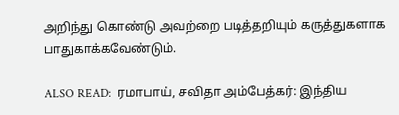அறிந்து கொண்டு அவற்றை படித்தறியும் கருத்துகளாக பாதுகாக்கவேண்டும்.

ALSO READ:  ரமாபாய், சவிதா அம்பேத்கர்: இந்திய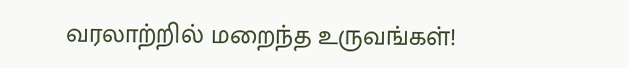வரலாற்றில் மறைந்த உருவங்கள்!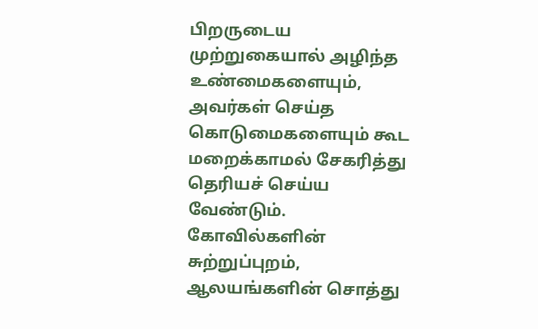பிறருடைய முற்றுகையால் அழிந்த உண்மைகளையும், அவர்கள் செய்த கொடுமைகளையும் கூட மறைக்காமல் சேகரித்து தெரியச் செய்ய வேண்டும். கோவில்களின் சுற்றுப்புறம், ஆலயங்களின் சொத்து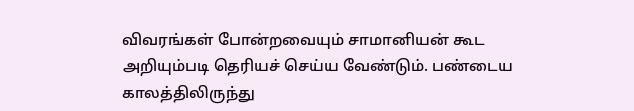விவரங்கள் போன்றவையும் சாமானியன் கூட அறியும்படி தெரியச் செய்ய வேண்டும். பண்டைய காலத்திலிருந்து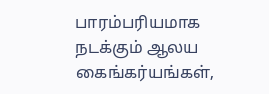பாரம்பரியமாக நடக்கும் ஆலய கைங்கர்யங்கள்,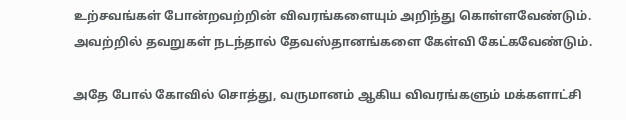உற்சவங்கள் போன்றவற்றின் விவரங்களையும் அறிந்து கொள்ளவேண்டும். அவற்றில் தவறுகள் நடந்தால் தேவஸ்தானங்களை கேள்வி கேட்கவேண்டும்.

அதே போல் கோவில் சொத்து, வருமானம் ஆகிய விவரங்களும் மக்களாட்சி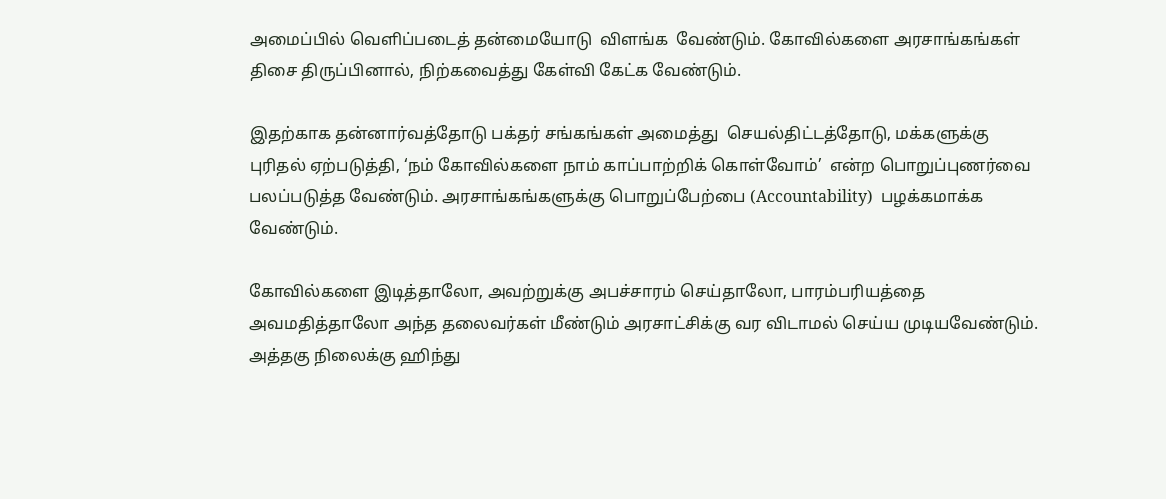அமைப்பில் வெளிப்படைத் தன்மையோடு  விளங்க  வேண்டும். கோவில்களை அரசாங்கங்கள் திசை திருப்பினால், நிற்கவைத்து கேள்வி கேட்க வேண்டும்.

இதற்காக தன்னார்வத்தோடு பக்தர் சங்கங்கள் அமைத்து  செயல்திட்டத்தோடு, மக்களுக்கு புரிதல் ஏற்படுத்தி, ‘நம் கோவில்களை நாம் காப்பாற்றிக் கொள்வோம்’  என்ற பொறுப்புணர்வை பலப்படுத்த வேண்டும். அரசாங்கங்களுக்கு பொறுப்பேற்பை (Accountability)  பழக்கமாக்க வேண்டும்.

கோவில்களை இடித்தாலோ, அவற்றுக்கு அபச்சாரம் செய்தாலோ, பாரம்பரியத்தை அவமதித்தாலோ அந்த தலைவர்கள் மீண்டும் அரசாட்சிக்கு வர விடாமல் செய்ய முடியவேண்டும். அத்தகு நிலைக்கு ஹிந்து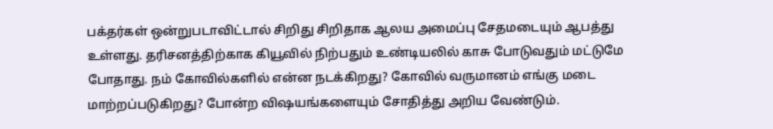பக்தர்கள் ஒன்றுபடாவிட்டால் சிறிது சிறிதாக ஆலய அமைப்பு சேதமடையும் ஆபத்து உள்ளது. தரிசனத்திற்காக கியூவில் நிற்பதும் உண்டியலில் காசு போடுவதும் மட்டுமே போதாது. நம் கோவில்களில் என்ன நடக்கிறது? கோவில் வருமானம் எங்கு மடை மாற்றப்படுகிறது? போன்ற விஷயங்களையும் சோதித்து அறிய வேண்டும்.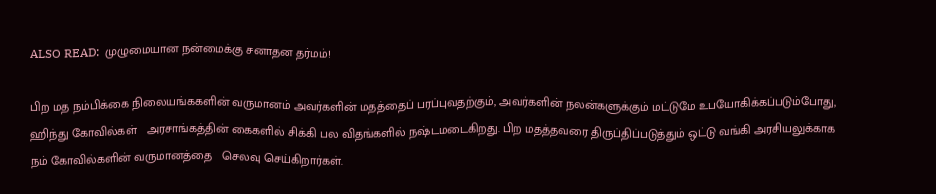ALSO READ:  முழுமையான நன்மைக்கு சனாதன தர்மம்!

பிற மத நம்பிக்கை நிலையங்ககளின் வருமானம் அவர்களின் மதத்தைப் பரப்புவதற்கும், அவர்களின் நலன்களுக்கும் மட்டுமே உபயோகிக்கப்படும்போது, ஹிந்து கோவில்கள்   அரசாங்கத்தின் கைகளில் சிக்கி பல விதங்களில் நஷ்டமடைகிறது. பிற மதத்தவரை திருப்திப்படுத்தும் ஒட்டு வங்கி அரசியலுக்காக நம் கோவில்களின் வருமானத்தை   செலவு செய்கிறார்கள்.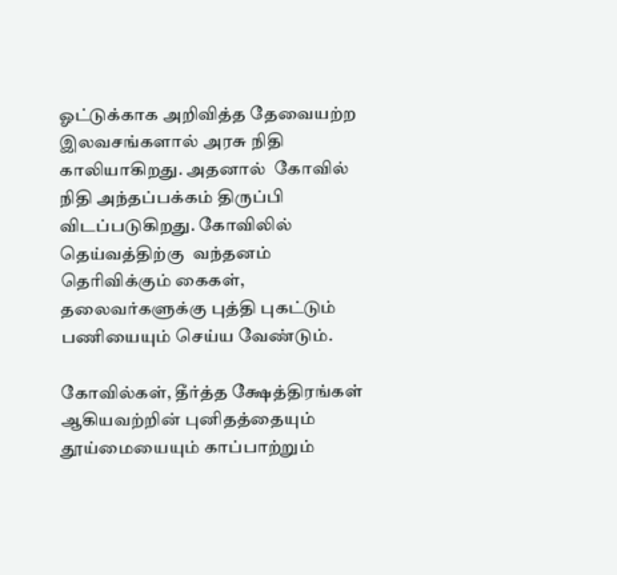ஓட்டுக்காக அறிவித்த தேவையற்ற இலவசங்களால் அரசு நிதி காலியாகிறது. அதனால்  கோவில் நிதி அந்தப்பக்கம் திருப்பி விடப்படுகிறது. கோவிலில் தெய்வத்திற்கு  வந்தனம் தெரிவிக்கும் கைகள், தலைவர்களுக்கு புத்தி புகட்டும் பணியையும் செய்ய வேண்டும்.

கோவில்கள், தீர்த்த க்ஷேத்திரங்கள் ஆகியவற்றின் புனிதத்தையும் தூய்மையையும் காப்பாற்றும்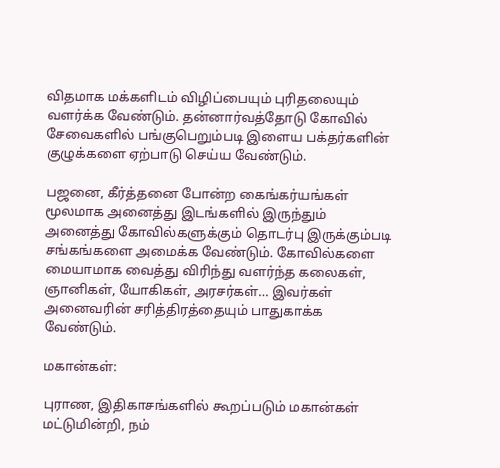விதமாக மக்களிடம் விழிப்பையும் புரிதலையும் வளர்க்க வேண்டும். தன்னார்வத்தோடு கோவில் சேவைகளில் பங்குபெறும்படி இளைய பக்தர்களின் குழுக்களை ஏற்பாடு செய்ய வேண்டும்.

பஜனை, கீர்த்தனை போன்ற கைங்கர்யங்கள் மூலமாக அனைத்து இடங்களில் இருந்தும் அனைத்து கோவில்களுக்கும் தொடர்பு இருக்கும்படி சங்கங்களை அமைக்க வேண்டும். கோவில்களை மையாமாக வைத்து விரிந்து வளர்ந்த கலைகள், ஞானிகள், யோகிகள், அரசர்கள்… இவர்கள் அனைவரின் சரித்திரத்தையும் பாதுகாக்க வேண்டும்.

மகான்கள்:

புராண, இதிகாசங்களில் கூறப்படும் மகான்கள் மட்டுமின்றி, நம்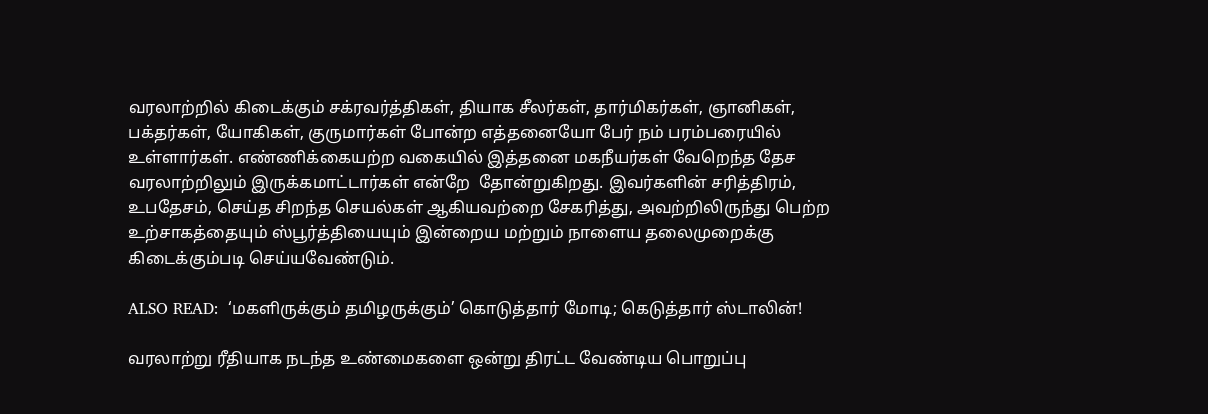வரலாற்றில் கிடைக்கும் சக்ரவர்த்திகள், தியாக சீலர்கள், தார்மிகர்கள், ஞானிகள், பக்தர்கள், யோகிகள், குருமார்கள் போன்ற எத்தனையோ பேர் நம் பரம்பரையில் உள்ளார்கள். எண்ணிக்கையற்ற வகையில் இத்தனை மகநீயர்கள் வேறெந்த தேச வரலாற்றிலும் இருக்கமாட்டார்கள் என்றே  தோன்றுகிறது. இவர்களின் சரித்திரம், உபதேசம், செய்த சிறந்த செயல்கள் ஆகியவற்றை சேகரித்து, அவற்றிலிருந்து பெற்ற உற்சாகத்தையும் ஸ்பூர்த்தியையும் இன்றைய மற்றும் நாளைய தலைமுறைக்கு கிடைக்கும்படி செய்யவேண்டும்.

ALSO READ:  ‘மகளிருக்கும் தமிழருக்கும்’ கொடுத்தார் மோடி; கெடுத்தார் ஸ்டாலின்!

வரலாற்று ரீதியாக நடந்த உண்மைகளை ஒன்று திரட்ட வேண்டிய பொறுப்பு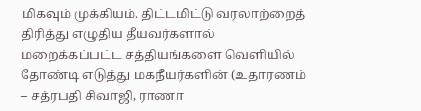மிகவும் முக்கியம். திட்டமிட்டு வரலாற்றைத் திரித்து எழுதிய தீயவர்களால் மறைக்கப்பட்ட சத்தியங்களை வெளியில் தோண்டி எடுத்து மகநீயர்களின் (உதாரணம் – சத்ரபதி சிவாஜி, ராணா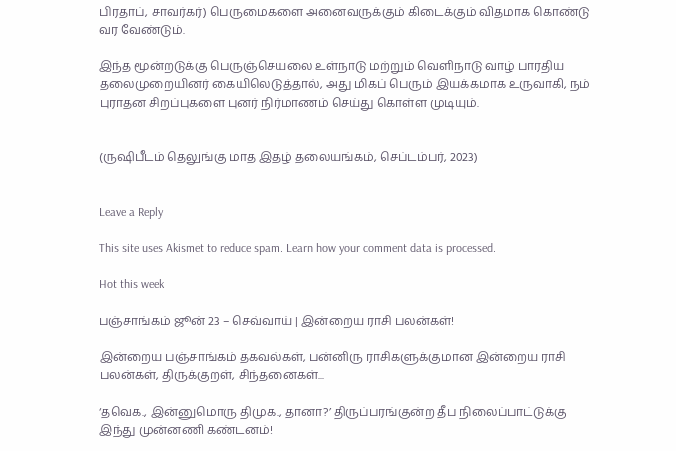பிரதாப், சாவர்கர்) பெருமைகளை அனைவருக்கும் கிடைக்கும் விதமாக கொண்டு வர வேண்டும்.

இந்த மூன்றடுக்கு பெருஞ்செயலை உள்நாடு மற்றும் வெளிநாடு வாழ் பாரதிய தலைமுறையினர் கையிலெடுத்தால், அது மிகப் பெரும் இயக்கமாக உருவாகி, நம் புராதன சிறப்புகளை புனர் நிர்மாணம் செய்து கொள்ள முடியும்.


(ருஷிபீடம் தெலுங்கு மாத இதழ் தலையங்கம், செப்டம்பர், 2023)


Leave a Reply

This site uses Akismet to reduce spam. Learn how your comment data is processed.

Hot this week

பஞ்சாங்கம் ஜூன் 23 – செவ்வாய் | இன்றைய ராசி பலன்கள்!

இன்றைய பஞ்சாங்கம் தகவல்கள், பன்னிரு ராசிகளுக்குமான இன்றைய ராசி பலன்கள், திருக்குறள், சிந்தனைகள்...

‘தவெக., இன்னுமொரு திமுக., தானா?’ திருப்பரங்குன்ற தீப நிலைப்பாட்டுக்கு இந்து முன்னணி கண்டனம்!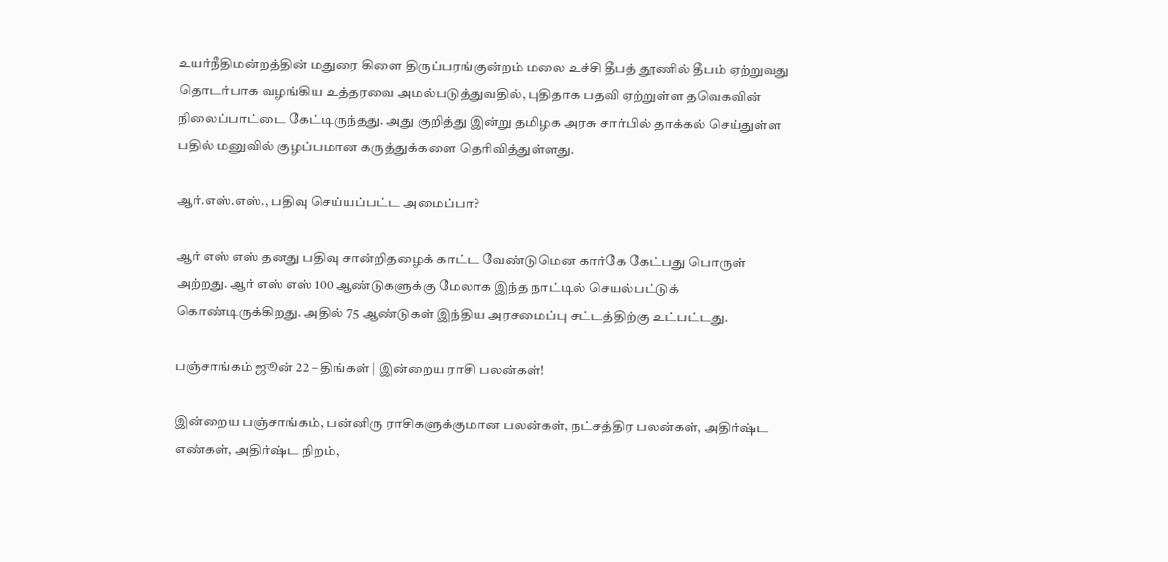உயர்நீதிமன்றத்தின் மதுரை கிளை திருப்பரங்குன்றம் மலை உச்சி தீபத் தூணில் தீபம் ஏற்றுவது தொடர்பாக வழங்கிய உத்தரவை அமல்படுத்துவதில், புதிதாக பதவி ஏற்றுள்ள தவெகவின் நிலைப்பாட்டை கேட்டிருந்தது. அது குறித்து இன்று தமிழக அரசு சார்பில் தாக்கல் செய்துள்ள பதில் மனுவில் குழப்பமான கருத்துக்களை தெரிவித்துள்ளது.

ஆர்.எஸ்.எஸ்., பதிவு செய்யப்பட்ட அமைப்பா?

ஆர் எஸ் எஸ் தனது பதிவு சான்றிதழைக் காட்ட வேண்டுமென கார்கே கேட்பது பொருள் அற்றது. ஆர் எஸ் எஸ் 100 ஆண்டுகளுக்கு மேலாக இந்த நாட்டில் செயல்பட்டுக் கொண்டிருக்கிறது. அதில் 75 ஆண்டுகள் இந்திய அரசமைப்பு சட்டத்திற்கு உட்பட்டது.

பஞ்சாங்கம் ஜூன் 22 – திங்கள் | இன்றைய ராசி பலன்கள்!

இன்றைய பஞ்சாங்கம், பன்னிரு ராசிகளுக்குமான பலன்கள், நட்சத்திர பலன்கள், அதிர்ஷ்ட எண்கள், அதிர்ஷ்ட நிறம்,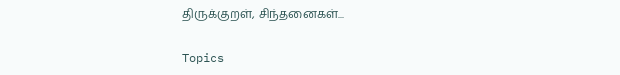திருக்குறள், சிந்தனைகள்...

Topics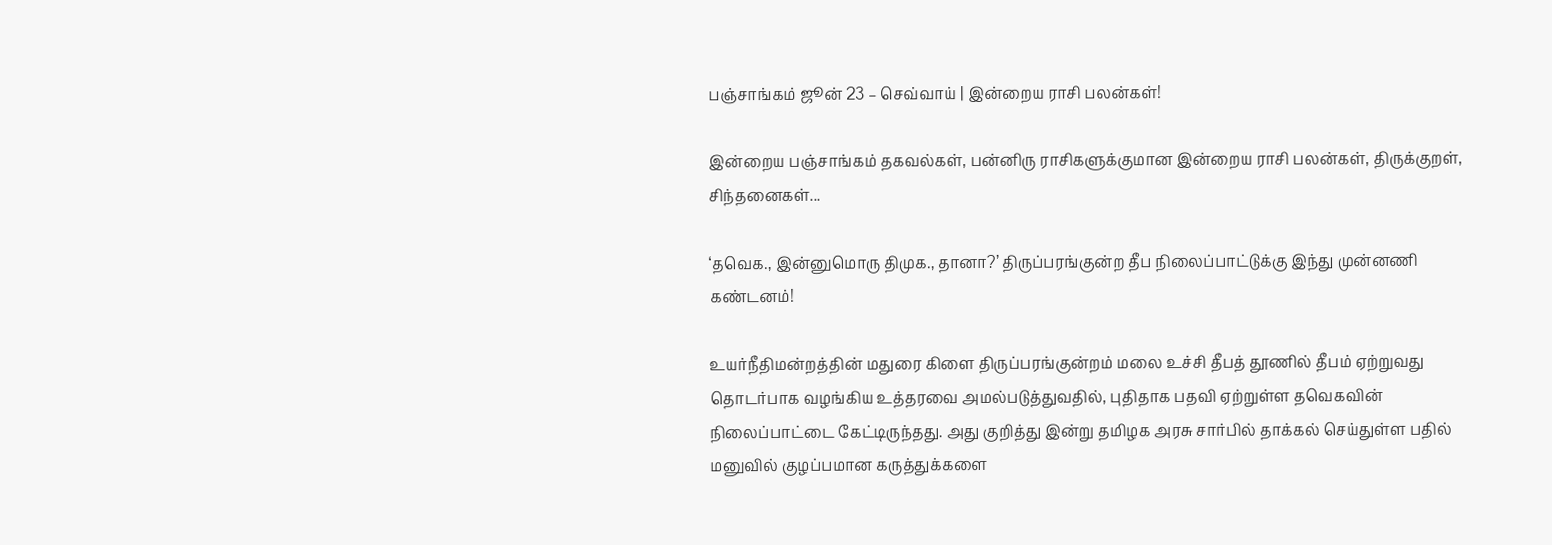பஞ்சாங்கம் ஜூன் 23 – செவ்வாய் | இன்றைய ராசி பலன்கள்!

இன்றைய பஞ்சாங்கம் தகவல்கள், பன்னிரு ராசிகளுக்குமான இன்றைய ராசி பலன்கள், திருக்குறள், சிந்தனைகள்...

‘தவெக., இன்னுமொரு திமுக., தானா?’ திருப்பரங்குன்ற தீப நிலைப்பாட்டுக்கு இந்து முன்னணி கண்டனம்!

உயர்நீதிமன்றத்தின் மதுரை கிளை திருப்பரங்குன்றம் மலை உச்சி தீபத் தூணில் தீபம் ஏற்றுவது தொடர்பாக வழங்கிய உத்தரவை அமல்படுத்துவதில், புதிதாக பதவி ஏற்றுள்ள தவெகவின் நிலைப்பாட்டை கேட்டிருந்தது. அது குறித்து இன்று தமிழக அரசு சார்பில் தாக்கல் செய்துள்ள பதில் மனுவில் குழப்பமான கருத்துக்களை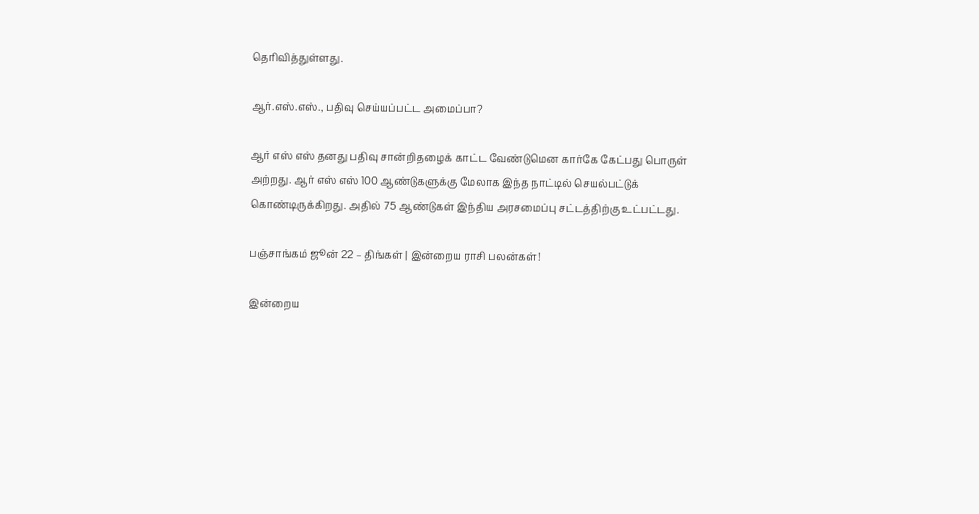தெரிவித்துள்ளது.

ஆர்.எஸ்.எஸ்., பதிவு செய்யப்பட்ட அமைப்பா?

ஆர் எஸ் எஸ் தனது பதிவு சான்றிதழைக் காட்ட வேண்டுமென கார்கே கேட்பது பொருள் அற்றது. ஆர் எஸ் எஸ் 100 ஆண்டுகளுக்கு மேலாக இந்த நாட்டில் செயல்பட்டுக் கொண்டிருக்கிறது. அதில் 75 ஆண்டுகள் இந்திய அரசமைப்பு சட்டத்திற்கு உட்பட்டது.

பஞ்சாங்கம் ஜூன் 22 – திங்கள் | இன்றைய ராசி பலன்கள்!

இன்றைய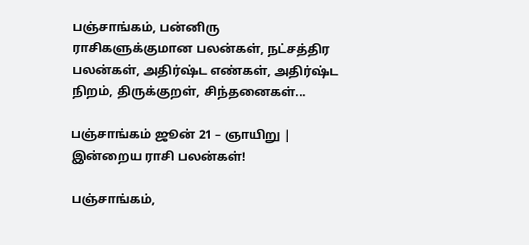பஞ்சாங்கம், பன்னிரு ராசிகளுக்குமான பலன்கள், நட்சத்திர பலன்கள், அதிர்ஷ்ட எண்கள், அதிர்ஷ்ட நிறம், திருக்குறள், சிந்தனைகள்...

பஞ்சாங்கம் ஜூன் 21 – ஞாயிறு | இன்றைய ராசி பலன்கள்!

பஞ்சாங்கம்,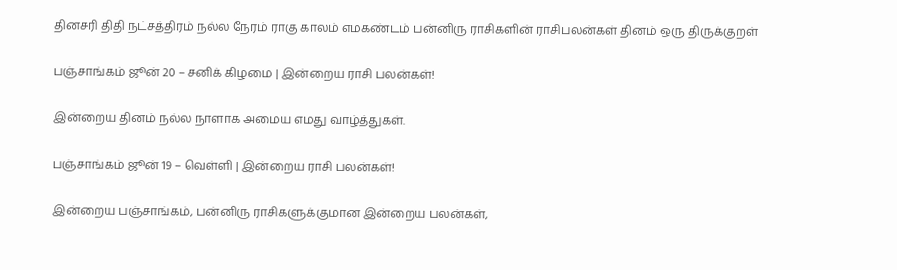தினசரி திதி நட்சத்திரம் நல்ல நேரம் ராகு காலம் எமகண்டம் பன்னிரு ராசிகளின் ராசிபலன்கள் தினம் ஒரு திருக்குறள்

பஞ்சாங்கம் ஜூன் 20 – சனிக் கிழமை | இன்றைய ராசி பலன்கள்!

இன்றைய தினம் நல்ல நாளாக அமைய எமது வாழ்த்துகள்.

பஞ்சாங்கம் ஜூன் 19 – வெள்ளி | இன்றைய ராசி பலன்கள்!

இன்றைய பஞ்சாங்கம், பன்னிரு ராசிகளுக்குமான இன்றைய பலன்கள்,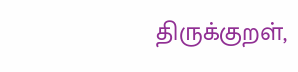திருக்குறள்,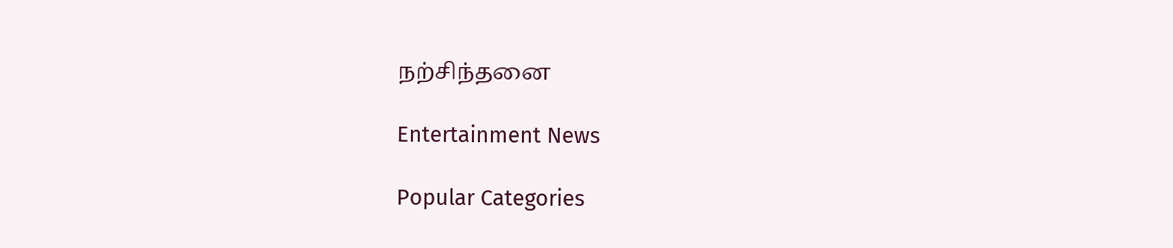நற்சிந்தனை

Entertainment News

Popular Categories